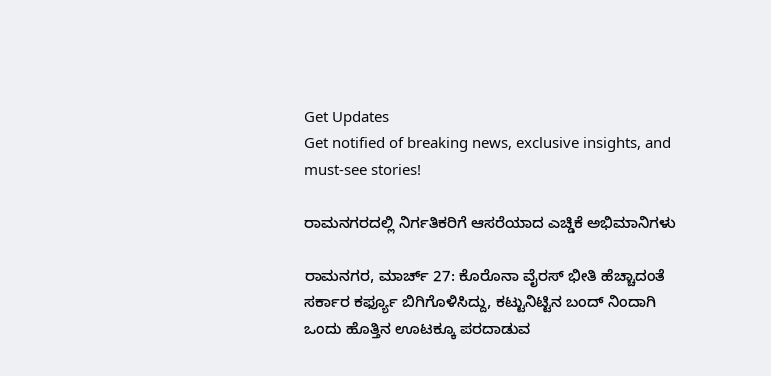Get Updates
Get notified of breaking news, exclusive insights, and must-see stories!

ರಾಮನಗರದಲ್ಲಿ ನಿರ್ಗತಿಕರಿಗೆ ಆಸರೆಯಾದ ಎಚ್ಡಿಕೆ ಅಭಿಮಾನಿಗಳು

ರಾಮನಗರ, ಮಾರ್ಚ್ 27: ಕೊರೊನಾ ವೈರಸ್ ಭೀತಿ ಹೆಚ್ಚಾದಂತೆ ಸರ್ಕಾರ ಕರ್ಫ್ಯೂ ಬಿಗಿಗೊಳಿಸಿದ್ದು, ಕಟ್ಟುನಿಟ್ಟಿನ ಬಂದ್ ನಿಂದಾಗಿ ಒಂದು ಹೊತ್ತಿನ ಊಟಕ್ಕೂ ಪರದಾಡುವ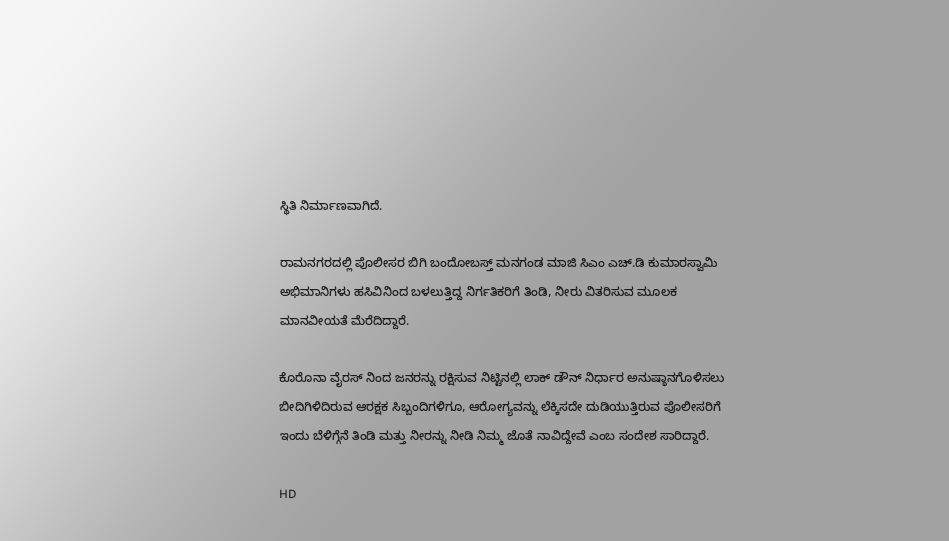ಸ್ಥಿತಿ ನಿರ್ಮಾಣವಾಗಿದೆ.

ರಾಮನಗರದಲ್ಲಿ ಪೊಲೀಸರ ಬಿಗಿ ಬಂದೋಬಸ್ತ್ ಮನಗಂಡ ಮಾಜಿ ಸಿಎಂ ಎಚ್.ಡಿ ಕುಮಾರಸ್ವಾಮಿ ಅಭಿಮಾನಿಗಳು ಹಸಿವಿನಿಂದ ಬಳಲುತ್ತಿದ್ದ ನಿರ್ಗತಿಕರಿಗೆ ತಿಂಡಿ, ನೀರು ವಿತರಿಸುವ ಮೂಲಕ ಮಾನವೀಯತೆ ಮೆರೆದಿದ್ದಾರೆ.

ಕೊರೊನಾ ವೈರಸ್ ನಿಂದ ಜನರನ್ನು ರಕ್ಷಿಸುವ ನಿಟ್ಟಿನಲ್ಲಿ ಲಾಕ್ ಡೌನ್ ನಿರ್ಧಾರ ಅನುಷ್ಠಾನಗೊಳಿಸಲು ಬೀದಿಗಿಳಿದಿರುವ ಆರಕ್ಷಕ ಸಿಬ್ಬಂದಿಗಳಿಗೂ, ಆರೋಗ್ಯವನ್ನು ಲೆಕ್ಕಿಸದೇ ದುಡಿಯುತ್ತಿರುವ ಪೊಲೀಸರಿಗೆ ಇಂದು ಬೆಳಿಗ್ಗೆನೆ ತಿಂಡಿ ಮತ್ತು ನೀರನ್ನು ನೀಡಿ ನಿಮ್ಮ ಜೊತೆ ನಾವಿದ್ದೇವೆ ಎಂಬ ಸಂದೇಶ ಸಾರಿದ್ದಾರೆ.

HD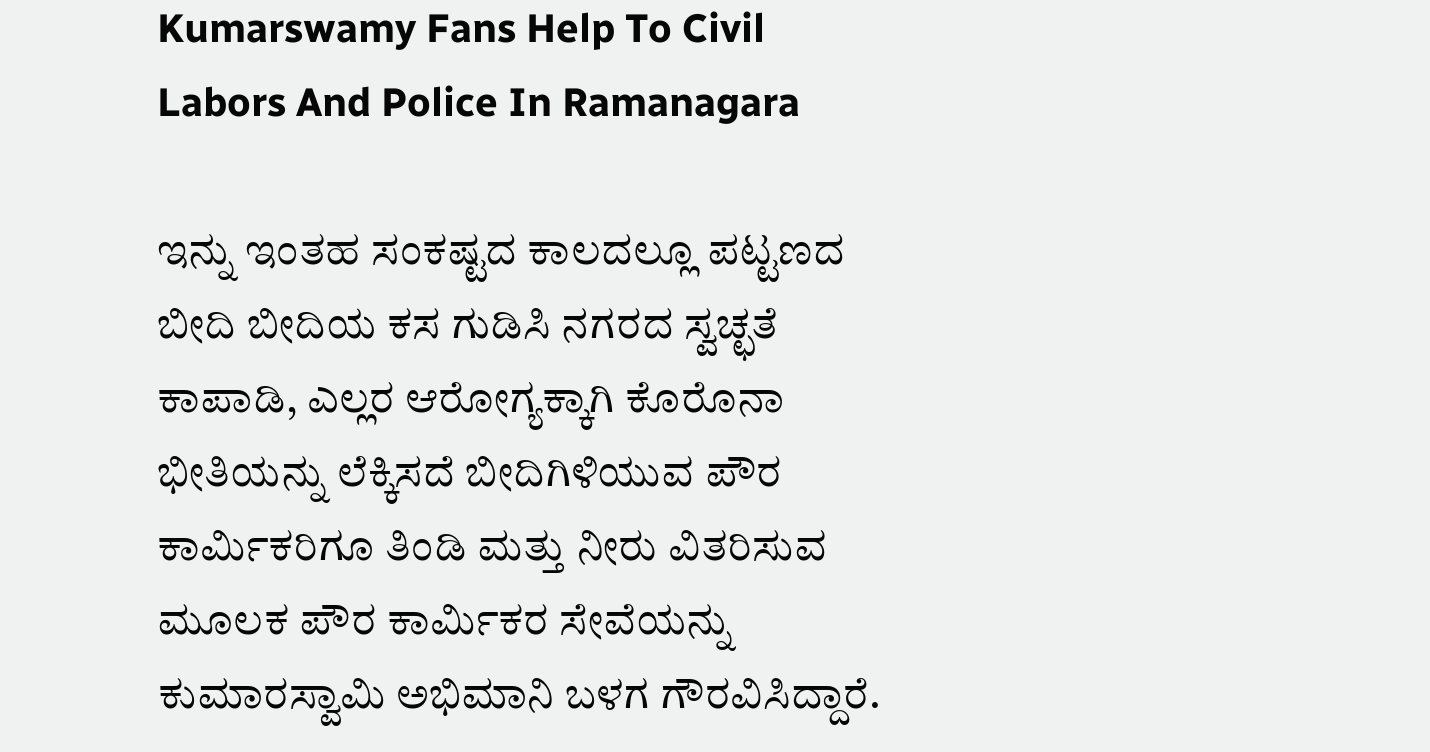Kumarswamy Fans Help To Civil Labors And Police In Ramanagara

ಇನ್ನು ಇಂತಹ ಸಂಕಷ್ಟದ ಕಾಲದಲ್ಲೂ ಪಟ್ಟಣದ ಬೀದಿ ಬೀದಿಯ ಕಸ ಗುಡಿಸಿ ನಗರದ ಸ್ವಚ್ಛತೆ ಕಾಪಾಡಿ, ಎಲ್ಲರ ಆರೋಗ್ಯಕ್ಕಾಗಿ ಕೊರೊನಾ ಭೀತಿಯನ್ನು ಲೆಕ್ಕಿಸದೆ ಬೀದಿಗಿಳಿಯುವ ಪೌರ ಕಾರ್ಮಿಕರಿಗೂ ತಿಂಡಿ ಮತ್ತು ನೀರು ವಿತರಿಸುವ ಮೂಲಕ ಪೌರ ಕಾರ್ಮಿಕರ ಸೇವೆಯನ್ನು ಕುಮಾರಸ್ವಾಮಿ ಅಭಿಮಾನಿ ಬಳಗ ಗೌರವಿಸಿದ್ದಾರೆ.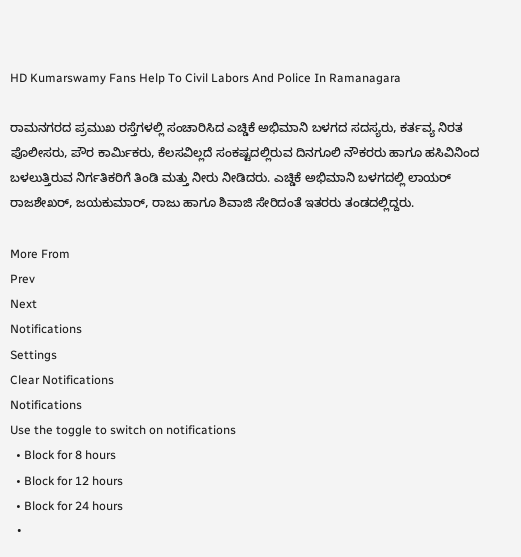HD Kumarswamy Fans Help To Civil Labors And Police In Ramanagara

ರಾಮನಗರದ ಪ್ರಮುಖ ರಸ್ತೆಗಳಲ್ಲಿ ಸಂಚಾರಿಸಿದ ಎಚ್ಡಿಕೆ ಅಭಿಮಾನಿ ಬಳಗದ ಸದಸ್ಯರು, ಕರ್ತವ್ಯ ನಿರತ ಪೊಲೀಸರು, ಪೌರ ಕಾರ್ಮಿಕರು, ಕೆಲಸವಿಲ್ಲದೆ ಸಂಕಷ್ಟದಲ್ಲಿರುವ ದಿನಗೂಲಿ ನೌಕರರು ಹಾಗೂ ಹಸಿವಿನಿಂದ ಬಳಲುತ್ತಿರುವ ನಿರ್ಗತಿಕರಿಗೆ ತಿಂಡಿ ಮತ್ತು ನೀರು ನೀಡಿದರು. ಎಚ್ಡಿಕೆ ಅಭಿಮಾನಿ ಬಳಗದಲ್ಲಿ ಲಾಯರ್ ರಾಜಶೇಖರ್, ಜಯಕುಮಾರ್, ರಾಜು ಹಾಗೂ ಶಿವಾಜಿ ಸೇರಿದಂತೆ ಇತರರು ತಂಡದಲ್ಲಿದ್ದರು.

More From
Prev
Next
Notifications
Settings
Clear Notifications
Notifications
Use the toggle to switch on notifications
  • Block for 8 hours
  • Block for 12 hours
  • Block for 24 hours
  •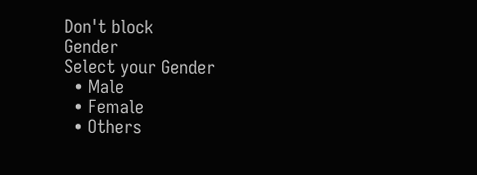Don't block
Gender
Select your Gender
  • Male
  • Female
  • Others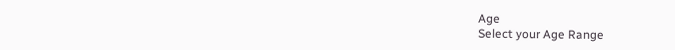Age
Select your Age Range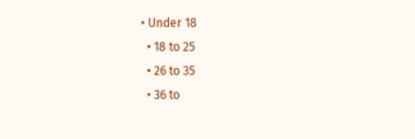• Under 18
  • 18 to 25
  • 26 to 35
  • 36 to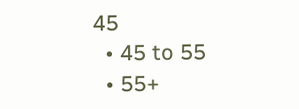45
  • 45 to 55
  • 55+